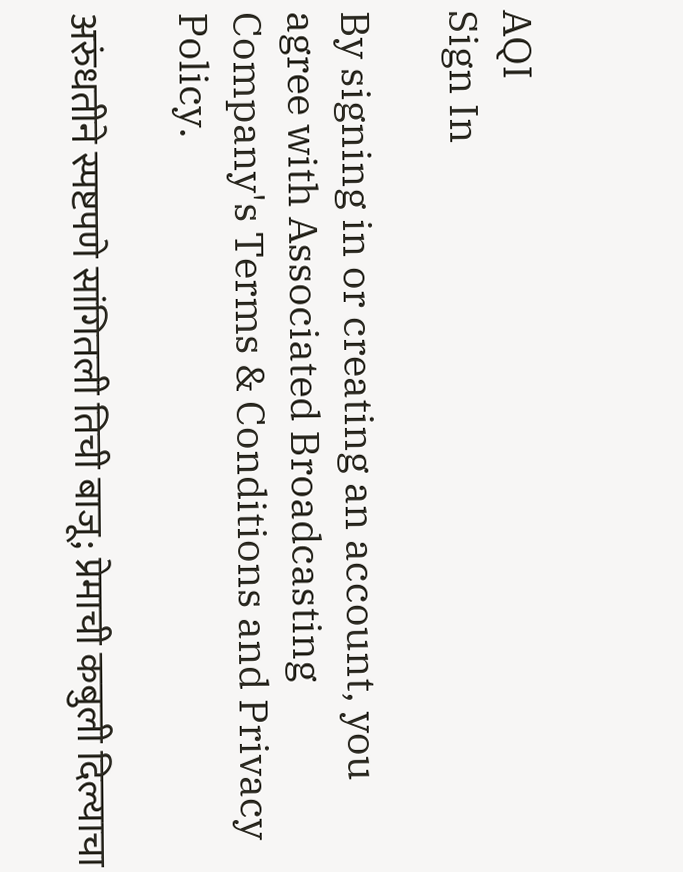AQI
Sign In

By signing in or creating an account, you agree with Associated Broadcasting Company's Terms & Conditions and Privacy Policy.

अरुंधतीने स्पष्टपणे सांगितली तिची बाजू; प्रेमाची कबुली दिल्याचा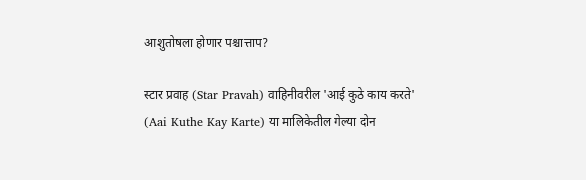आशुतोषला होणार पश्चात्ताप?

स्टार प्रवाह (Star Pravah) वाहिनीवरील 'आई कुठे काय करते' (Aai Kuthe Kay Karte) या मालिकेतील गेल्या दोन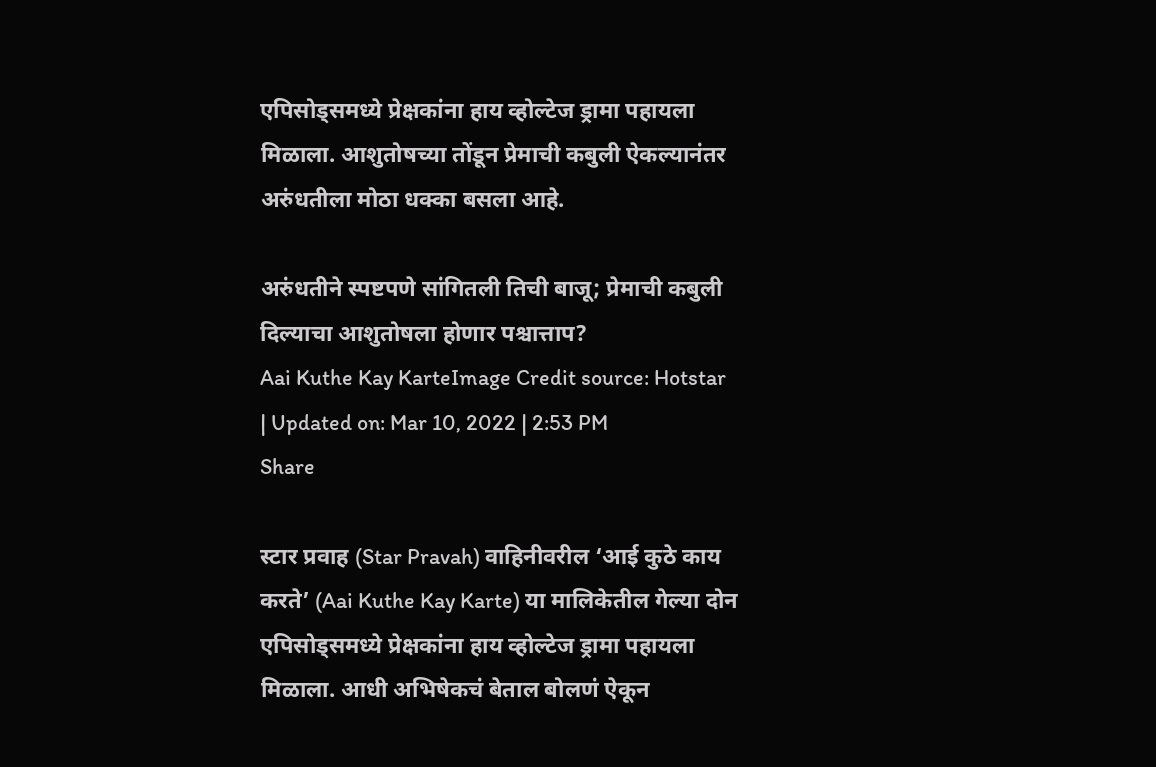एपिसोड्समध्ये प्रेक्षकांना हाय व्होल्टेज ड्रामा पहायला मिळाला. आशुतोषच्या तोंडून प्रेमाची कबुली ऐकल्यानंतर अरुंधतीला मोठा धक्का बसला आहे.

अरुंधतीने स्पष्टपणे सांगितली तिची बाजू; प्रेमाची कबुली दिल्याचा आशुतोषला होणार पश्चात्ताप?
Aai Kuthe Kay KarteImage Credit source: Hotstar
| Updated on: Mar 10, 2022 | 2:53 PM
Share

स्टार प्रवाह (Star Pravah) वाहिनीवरील ‘आई कुठे काय करते’ (Aai Kuthe Kay Karte) या मालिकेतील गेल्या दोन एपिसोड्समध्ये प्रेक्षकांना हाय व्होल्टेज ड्रामा पहायला मिळाला. आधी अभिषेकचं बेताल बोलणं ऐकून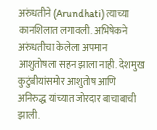अरुंधतीने (Arundhati) त्याच्या कानशिलात लगावली. अभिषेकने अरुंधतीचा केलेला अपमान आशुतोषला सहन झाला नाही. देशमुख कुटुंबीयांसमोर आशुतोष आणि अनिरुद्ध यांच्यात जोरदार बाचाबाची झाली.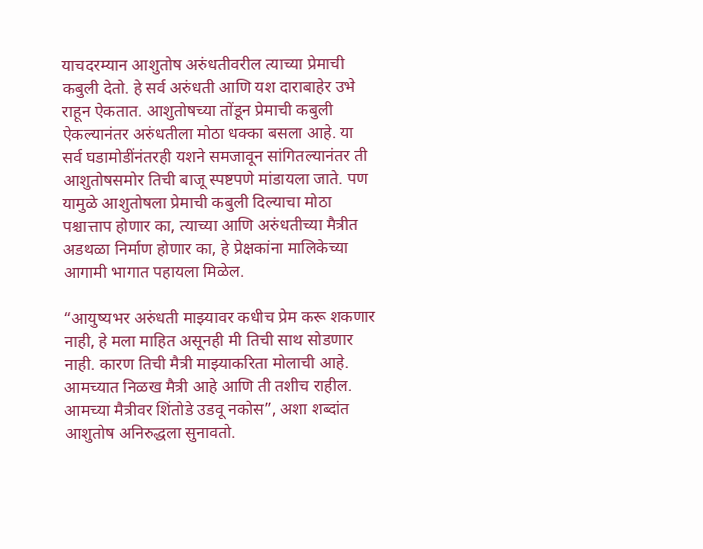याचदरम्यान आशुतोष अरुंधतीवरील त्याच्या प्रेमाची कबुली देतो. हे सर्व अरुंधती आणि यश दाराबाहेर उभे राहून ऐकतात. आशुतोषच्या तोंडून प्रेमाची कबुली ऐकल्यानंतर अरुंधतीला मोठा धक्का बसला आहे. या सर्व घडामोडींनंतरही यशने समजावून सांगितल्यानंतर ती आशुतोषसमोर तिची बाजू स्पष्टपणे मांडायला जाते. पण यामुळे आशुतोषला प्रेमाची कबुली दिल्याचा मोठा पश्चात्ताप होणार का, त्याच्या आणि अरुंधतीच्या मैत्रीत अडथळा निर्माण होणार का, हे प्रेक्षकांना मालिकेच्या आगामी भागात पहायला मिळेल.

“आयुष्यभर अरुंधती माझ्यावर कधीच प्रेम करू शकणार नाही, हे मला माहित असूनही मी तिची साथ सोडणार नाही. कारण तिची मैत्री माझ्याकरिता मोलाची आहे. आमच्यात निळख मैत्री आहे आणि ती तशीच राहील. आमच्या मैत्रीवर शिंतोडे उडवू नकोस”, अशा शब्दांत आशुतोष अनिरुद्धला सुनावतो.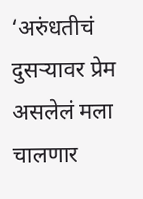‘अरुंधतीचं दुसऱ्यावर प्रेम असलेलं मला चालणार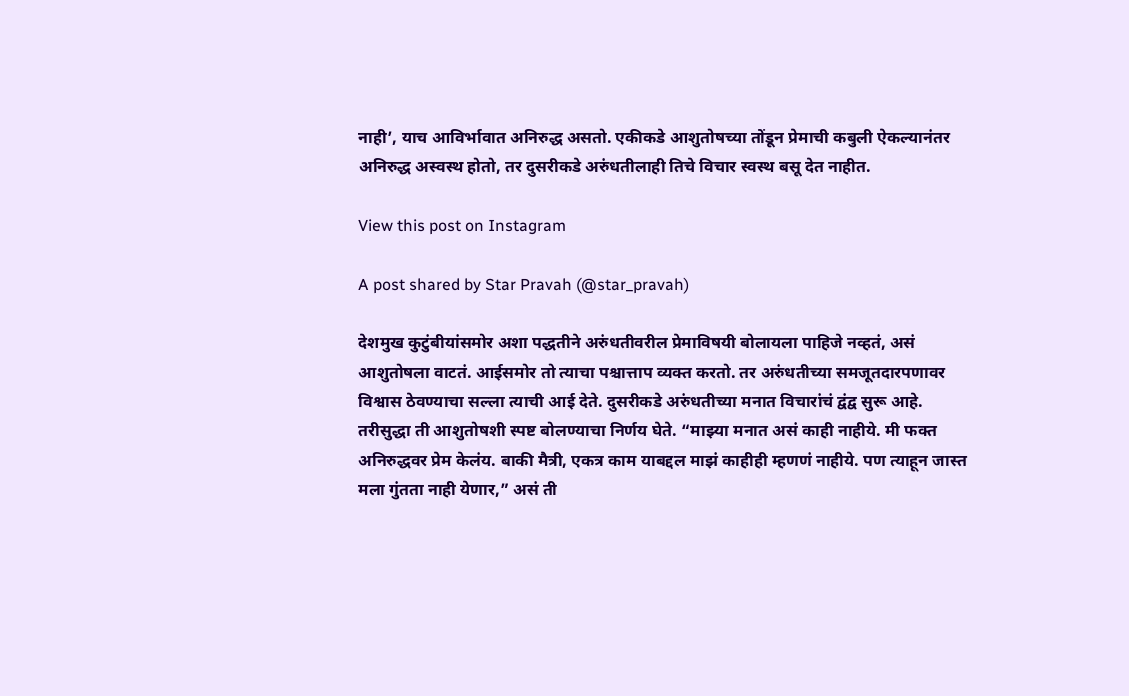नाही’, याच आविर्भावात अनिरुद्ध असतो. एकीकडे आशुतोषच्या तोंडून प्रेमाची कबुली ऐकल्यानंतर अनिरुद्ध अस्वस्थ होतो, तर दुसरीकडे अरुंधतीलाही तिचे विचार स्वस्थ बसू देत नाहीत.

View this post on Instagram

A post shared by Star Pravah (@star_pravah)

देशमुख कुटुंबीयांसमोर अशा पद्धतीने अरुंधतीवरील प्रेमाविषयी बोलायला पाहिजे नव्हतं, असं आशुतोषला वाटतं. आईसमोर तो त्याचा पश्चात्ताप व्यक्त करतो. तर अरुंधतीच्या समजूतदारपणावर विश्वास ठेवण्याचा सल्ला त्याची आई देते. दुसरीकडे अरुंधतीच्या मनात विचारांचं द्वंद्व सुरू आहे. तरीसुद्धा ती आशुतोषशी स्पष्ट बोलण्याचा निर्णय घेते. “माझ्या मनात असं काही नाहीये. मी फक्त अनिरुद्धवर प्रेम केलंय. बाकी मैत्री, एकत्र काम याबद्दल माझं काहीही म्हणणं नाहीये. पण त्याहून जास्त मला गुंतता नाही येणार,” असं ती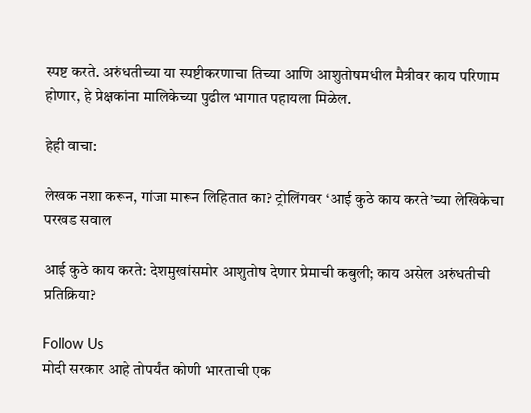स्पष्ट करते. अरुंधतीच्या या स्पष्टीकरणाचा तिच्या आणि आशुतोषमधील मैत्रीवर काय परिणाम होणार, हे प्रेक्षकांना मालिकेच्या पुढील भागात पहायला मिळेल.

हेही वाचा:

लेखक नशा करून, गांजा मारून लिहितात का? ट्रोलिंगवर ‘आई कुठे काय करते’च्या लेखिकेचा परखड सवाल

आई कुठे काय करते: देशमुखांसमोर आशुतोष देणार प्रेमाची कबुली; काय असेल अरुंधतीची प्रतिक्रिया?

Follow Us
मोदी सरकार आहे तोपर्यंत कोणी भारताची एक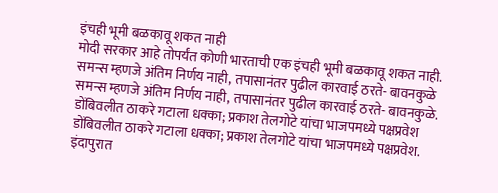इंचही भूमी बळकावू शकत नाही
मोदी सरकार आहे तोपर्यंत कोणी भारताची एक इंचही भूमी बळकावू शकत नाही.
समन्स म्हणजे अंतिम निर्णय नाही, तपासानंतर पुढील कारवाई ठरते- बावनकुळे
समन्स म्हणजे अंतिम निर्णय नाही, तपासानंतर पुढील कारवाई ठरते- बावनकुळे.
डोंबिवलीत ठाकरे गटाला धक्का; प्रकाश तेलगोटे यांचा भाजपमध्ये पक्षप्रवेश
डोंबिवलीत ठाकरे गटाला धक्का; प्रकाश तेलगोटे यांचा भाजपमध्ये पक्षप्रवेश.
इंदापुरात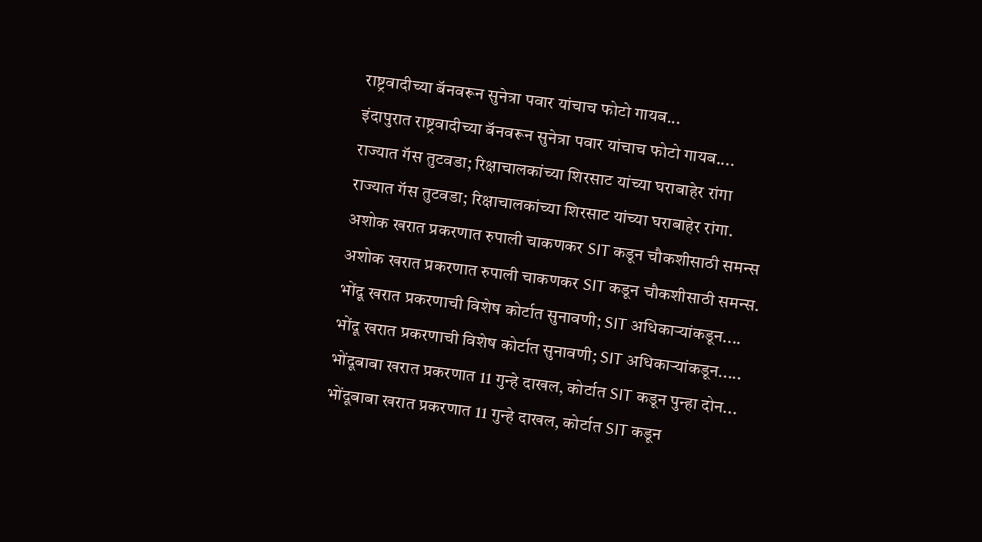राष्ट्रवादीच्या बॅनवरून सुनेत्रा पवार यांचाच फोटो गायब...
इंदापुरात राष्ट्रवादीच्या बॅनवरून सुनेत्रा पवार यांचाच फोटो गायब....
राज्यात गॅस तुटवडा; रिक्षाचालकांच्या शिरसाट यांच्या घराबाहेर रांगा
राज्यात गॅस तुटवडा; रिक्षाचालकांच्या शिरसाट यांच्या घराबाहेर रांगा.
अशोक खरात प्रकरणात रुपाली चाकणकर SIT कडून चौकशीसाठी समन्स
अशोक खरात प्रकरणात रुपाली चाकणकर SIT कडून चौकशीसाठी समन्स.
भोंदू खरात प्रकरणाची विशेष कोर्टात सुनावणी; SIT अधिकाऱ्यांकडून....
भोंदू खरात प्रकरणाची विशेष कोर्टात सुनावणी; SIT अधिकाऱ्यांकडून.....
भोंदूबाबा खरात प्रकरणात 11 गुन्हे दाखल, कोर्टात SIT कडून पुन्हा दोन...
भोंदूबाबा खरात प्रकरणात 11 गुन्हे दाखल, कोर्टात SIT कडून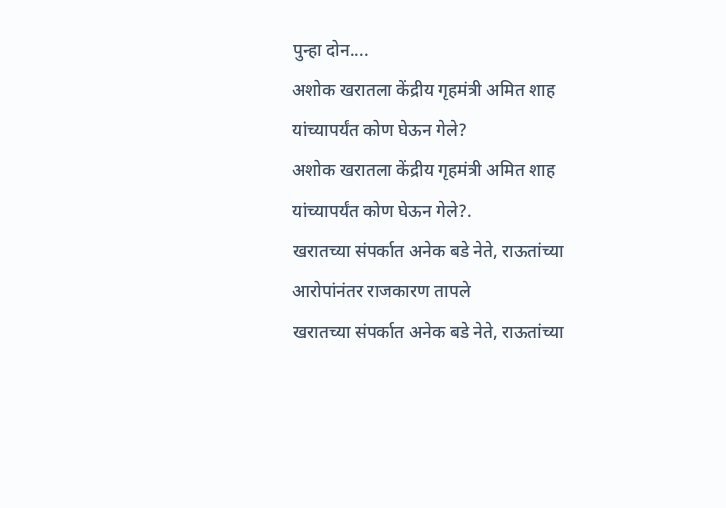पुन्हा दोन....
अशोक खरातला केंद्रीय गृहमंत्री अमित शाह यांच्यापर्यंत कोण घेऊन गेले?
अशोक खरातला केंद्रीय गृहमंत्री अमित शाह यांच्यापर्यंत कोण घेऊन गेले?.
खरातच्या संपर्कात अनेक बडे नेते, राऊतांच्या आरोपांनंतर राजकारण तापले
खरातच्या संपर्कात अनेक बडे नेते, राऊतांच्या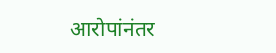आरोपांनंतर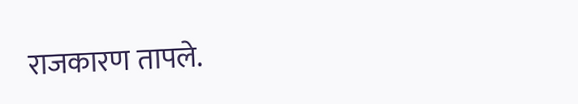राजकारण तापले.